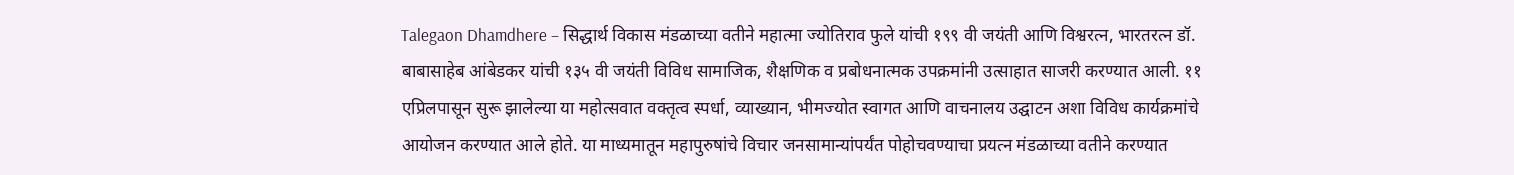Talegaon Dhamdhere – सिद्धार्थ विकास मंडळाच्या वतीने महात्मा ज्योतिराव फुले यांची १९९ वी जयंती आणि विश्वरत्न, भारतरत्न डॉ. बाबासाहेब आंबेडकर यांची १३५ वी जयंती विविध सामाजिक, शैक्षणिक व प्रबोधनात्मक उपक्रमांनी उत्साहात साजरी करण्यात आली. ११ एप्रिलपासून सुरू झालेल्या या महोत्सवात वक्तृत्व स्पर्धा, व्याख्यान, भीमज्योत स्वागत आणि वाचनालय उद्घाटन अशा विविध कार्यक्रमांचे आयोजन करण्यात आले होते. या माध्यमातून महापुरुषांचे विचार जनसामान्यांपर्यंत पोहोचवण्याचा प्रयत्न मंडळाच्या वतीने करण्यात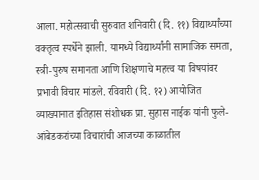आला. महोत्सवाची सुरुवात शनिवारी (दि. ११) विद्यार्थ्यांच्या वक्तृत्व स्पर्धेने झाली. यामध्ये विद्यार्थ्यांनी सामाजिक समता, स्त्री-पुरुष समानता आणि शिक्षणाचे महत्त्व या विषयांवर प्रभावी विचार मांडले. रविवारी (दि. १२) आयोजित व्याख्यानात इतिहास संशोधक प्रा. सुहास नाईक यांनी फुले-आंबेडकरांच्या विचारांची आजच्या काळातील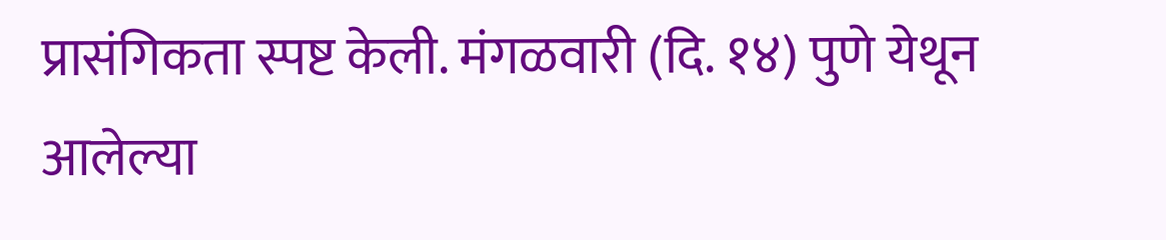प्रासंगिकता स्पष्ट केली. मंगळवारी (दि. १४) पुणे येथून आलेल्या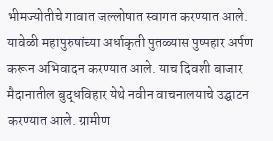भीमज्योतीचे गावात जल्लोषात स्वागत करण्यात आले. यावेळी महापुरुषांच्या अर्धाकृती पुतळ्यास पुष्पहार अर्पण करून अभिवादन करण्यात आले. याच दिवशी बाजार मैदानातील बुद्धविहार येथे नवीन वाचनालयाचे उद्घाटन करण्यात आले. ग्रामीण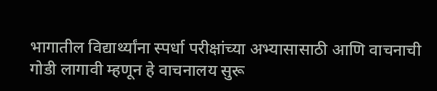भागातील विद्यार्थ्यांना स्पर्धा परीक्षांच्या अभ्यासासाठी आणि वाचनाची गोडी लागावी म्हणून हे वाचनालय सुरू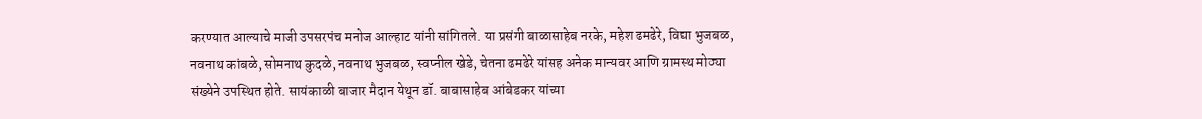करण्यात आल्याचे माजी उपसरपंच मनोज आल्हाट यांनी सांगितले. या प्रसंगी बाळासाहेब नरके, महेश ढमढेरे, विद्या भुजबळ, नवनाथ कांबळे, सोमनाथ कुदळे, नवनाथ भुजबळ, स्वप्नील खेडे, चेतना ढमढेरे यांसह अनेक मान्यवर आणि ग्रामस्थ मोठ्या संख्येने उपस्थित होते. सायंकाळी बाजार मैदान येथून डॉ. बाबासाहेब आंबेडकर यांच्या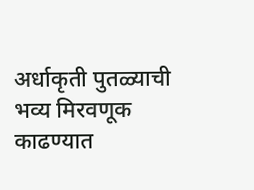अर्धाकृती पुतळ्याची भव्य मिरवणूक काढण्यात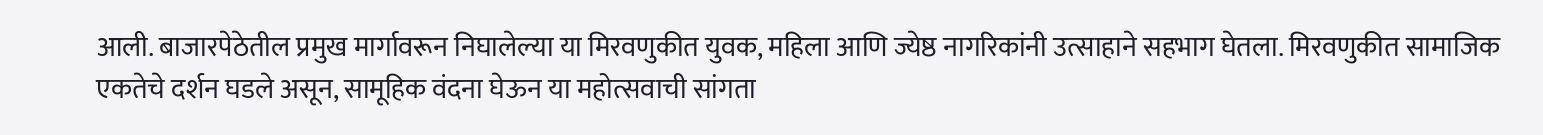आली. बाजारपेठेतील प्रमुख मार्गावरून निघालेल्या या मिरवणुकीत युवक, महिला आणि ज्येष्ठ नागरिकांनी उत्साहाने सहभाग घेतला. मिरवणुकीत सामाजिक एकतेचे दर्शन घडले असून, सामूहिक वंदना घेऊन या महोत्सवाची सांगता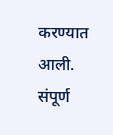करण्यात आली. संपूर्ण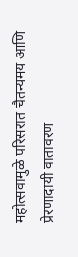महोत्सवामुळे परिसरात चैतन्यमय आणि प्रेरणादायी वातावरण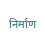निर्माण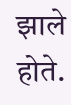झाले होते.